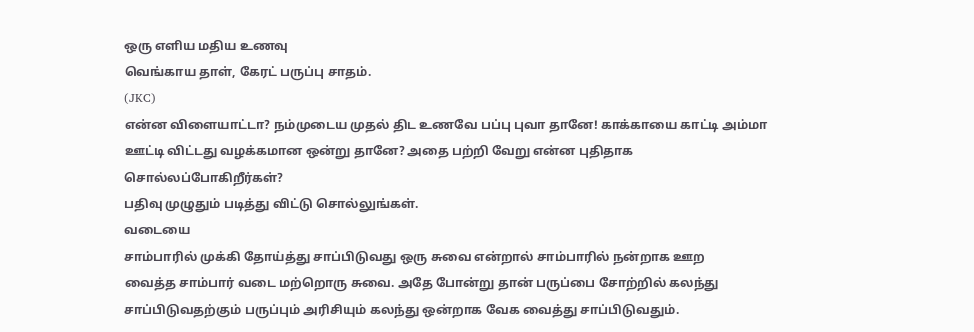ஒரு எளிய மதிய உணவு
வெங்காய தாள், கேரட் பருப்பு சாதம்.
(JKC)
என்ன விளையாட்டா? நம்முடைய முதல் திட உணவே பப்பு புவா தானே! காக்காயை காட்டி அம்மா
ஊட்டி விட்டது வழக்கமான ஒன்று தானே? அதை பற்றி வேறு என்ன புதிதாக
சொல்லப்போகிறீர்கள்?
பதிவு முழுதும் படித்து விட்டு சொல்லுங்கள்.
வடையை
சாம்பாரில் முக்கி தோய்த்து சாப்பிடுவது ஒரு சுவை என்றால் சாம்பாரில் நன்றாக ஊற
வைத்த சாம்பார் வடை மற்றொரு சுவை. அதே போன்று தான் பருப்பை சோற்றில் கலந்து
சாப்பிடுவதற்கும் பருப்பும் அரிசியும் கலந்து ஒன்றாக வேக வைத்து சாப்பிடுவதும்.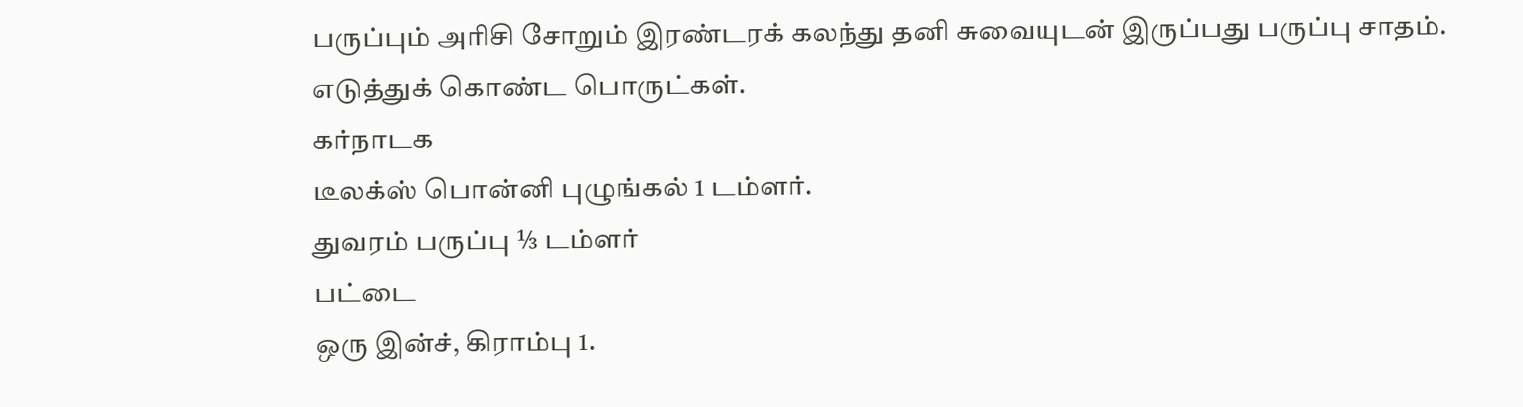பருப்பும் அரிசி சோறும் இரண்டரக் கலந்து தனி சுவையுடன் இருப்பது பருப்பு சாதம்.
எடுத்துக் கொண்ட பொருட்கள்.
கர்நாடக
டீலக்ஸ் பொன்னி புழுங்கல் 1 டம்ளர்.
துவரம் பருப்பு ⅓ டம்ளர்
பட்டை
ஒரு இன்ச், கிராம்பு 1.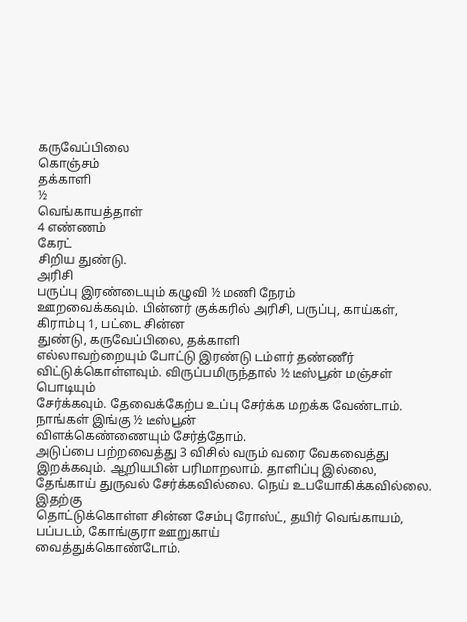கருவேப்பிலை
கொஞ்சம்
தக்காளி
½
வெங்காயத்தாள்
4 எண்ணம்
கேரட்
சிறிய துண்டு.
அரிசி
பருப்பு இரண்டையும் கழுவி ½ மணி நேரம்
ஊறவைக்கவும். பின்னர் குக்கரில் அரிசி, பருப்பு, காய்கள், கிராம்பு 1, பட்டை சின்ன
துண்டு, கருவேப்பிலை, தக்காளி
எல்லாவற்றையும் போட்டு இரண்டு டம்ளர் தண்ணீர் விட்டுக்கொள்ளவும். விருப்பமிருந்தால் ½ டீஸ்பூன் மஞ்சள் பொடியும்
சேர்க்கவும். தேவைக்கேற்ப உப்பு சேர்க்க மறக்க வேண்டாம். நாங்கள் இங்கு ½ டீஸ்பூன்
விளக்கெண்ணையும் சேர்த்தோம்.
அடுப்பை பற்றவைத்து 3 விசில் வரும் வரை வேகவைத்து இறக்கவும். ஆறியபின் பரிமாறலாம். தாளிப்பு இல்லை, தேங்காய் துருவல் சேர்க்கவில்லை. நெய் உபயோகிக்கவில்லை.
இதற்கு
தொட்டுக்கொள்ள சின்ன சேம்பு ரோஸ்ட், தயிர் வெங்காயம், பப்படம், கோங்குரா ஊறுகாய்
வைத்துக்கொண்டோம்.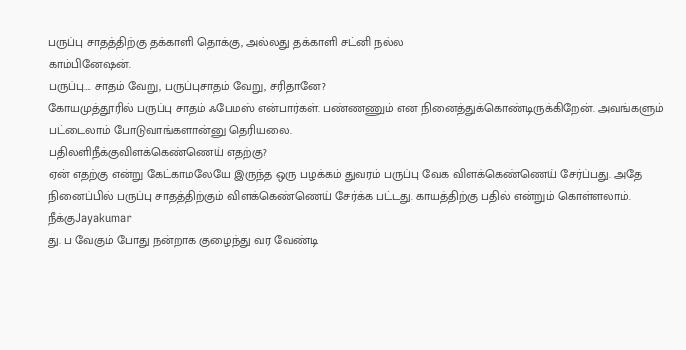பருப்பு சாதத்திற்கு தக்காளி தொக்கு, அல்லது தக்காளி சட்னி நல்ல
காம்பினேஷன்.
பருப்பு…. சாதம் வேறு, பருப்புசாதம் வேறு, சரிதானே?
கோயமுத்தூரில் பருப்பு சாதம் ஃபேமஸ் என்பார்கள். பண்ணணும் என நினைத்துக்கொண்டிருக்கிறேன். அவங்களும் பட்டைலாம் போடுவாங்களான்னு தெரியலை.
பதிலளிநீக்குவிளக்கெண்ணெய் எதற்கு?
ஏன் எதற்கு என்று கேட்காமலேயே இருந்த ஒரு பழக்கம் துவரம் பருப்பு வேக விளக்கெண்ணெய் சேர்ப்பது. அதே நினைப்பில் பருப்பு சாதத்திற்கும் விளக்கெண்ணெய் சேர்க்க பட்டது. காயத்திற்கு பதில் என்றும் கொள்ளலாம்.
நீக்குJayakumar
து. ப வேகும் போது நன்றாக குழைந்து வர வேண்டி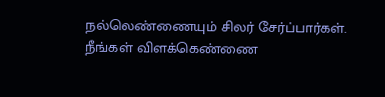நல்லெண்ணையும் சிலர் சேர்ப்பார்கள். நீங்கள் விளக்கெண்ணை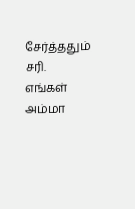சேர்த்ததும் சரி. எங்கள் அம்மா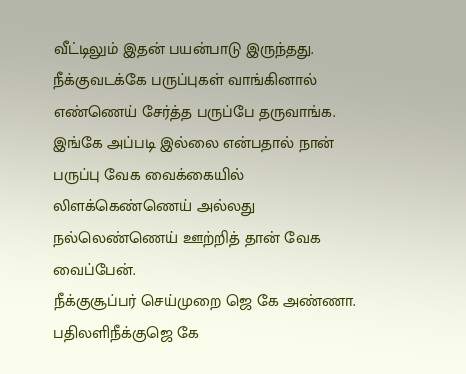வீட்டிலும் இதன் பயன்பாடு இருந்தது.
நீக்குவடக்கே பருப்புகள் வாங்கினால் எண்ணெய் சேர்த்த பருப்பே தருவாங்க. இங்கே அப்படி இல்லை என்பதால் நான் பருப்பு வேக வைக்கையில் லிளக்கெண்ணெய் அல்லது நல்லெண்ணெய் ஊற்றித் தான் வேக வைப்பேன்.
நீக்குசூப்பர் செய்முறை ஜெ கே அண்ணா.
பதிலளிநீக்குஜெ கே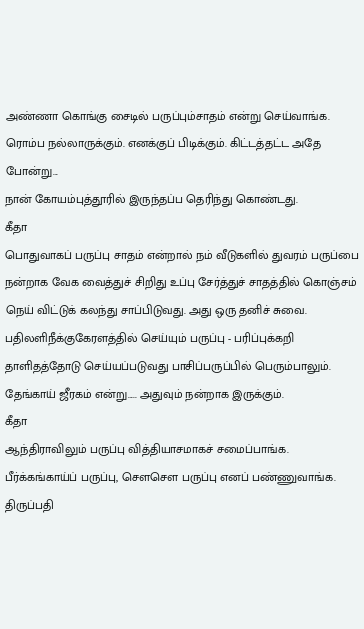அண்ணா கொங்கு சைடில் பருப்பும்சாதம் என்று செய்வாங்க. ரொம்ப நல்லாருக்கும். எனக்குப் பிடிக்கும். கிட்டத்தட்ட அதே போன்று...
நான் கோயம்புத்தூரில் இருந்தப்ப தெரிந்து கொண்டது.
கீதா
பொதுவாகப் பருப்பு சாதம் என்றால் நம் வீடுகளில் துவரம் பருப்பை நன்றாக வேக வைத்துச் சிறிது உப்பு சேர்த்துச் சாதத்தில் கொஞ்சம் நெய் விட்டுக் கலந்து சாப்பிடுவது. அது ஒரு தனிச் சுவை.
பதிலளிநீக்குகேரளத்தில் செய்யும் பருப்பு - பரிப்புக்கறி தாளிதத்தோடு செய்யப்படுவது பாசிப்பருப்பில் பெரும்பாலும். தேங்காய் ஜீரகம் என்று..... அதுவும் நன்றாக இருக்கும்.
கீதா
ஆந்திராவிலும் பருப்பு வித்தியாசமாகச் சமைப்பாங்க. பீர்க்கங்காய்ப் பருப்பு, சௌசௌ பருப்பு எனப் பண்ணுவாங்க. திருப்பதி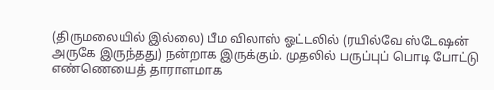(திருமலையில் இல்லை) பீம விலாஸ் ஓட்டலில் (ரயில்வே ஸ்டேஷன் அருகே இருந்தது) நன்றாக இருக்கும். முதலில் பருப்புப் பொடி போட்டு எண்ணெயைத் தாராளமாக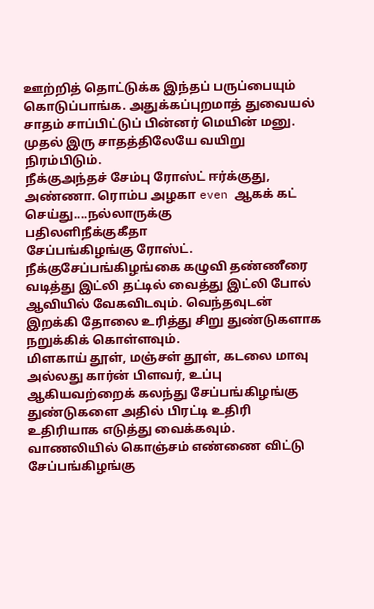ஊற்றித் தொட்டுக்க இந்தப் பருப்பையும் கொடுப்பாங்க. அதுக்கப்புறமாத் துவையல் சாதம் சாப்பிட்டுப் பின்னர் மெயின் மனு. முதல் இரு சாதத்திலேயே வயிறு நிரம்பிடும்.
நீக்குஅந்தச் சேம்பு ரோஸ்ட் ஈர்க்குது, அண்ணா. ரொம்ப அழகா even ஆகக் கட் செய்து....நல்லாருக்கு
பதிலளிநீக்குகீதா
சேப்பங்கிழங்கு ரோஸ்ட்.
நீக்குசேப்பங்கிழங்கை கழுவி தண்ணீரை வடித்து இட்லி தட்டில் வைத்து இட்லி போல் ஆவியில் வேகவிடவும். வெந்தவுடன் இறக்கி தோலை உரித்து சிறு துண்டுகளாக நறுக்கிக் கொள்ளவும்.
மிளகாய் தூள், மஞ்சள் தூள், கடலை மாவு அல்லது கார்ன் பிளவர், உப்பு ஆகியவற்றைக் கலந்து சேப்பங்கிழங்கு துண்டுகளை அதில் பிரட்டி உதிரி உதிரியாக எடுத்து வைக்கவும். வாணலியில் கொஞ்சம் எண்ணை விட்டு சேப்பங்கிழங்கு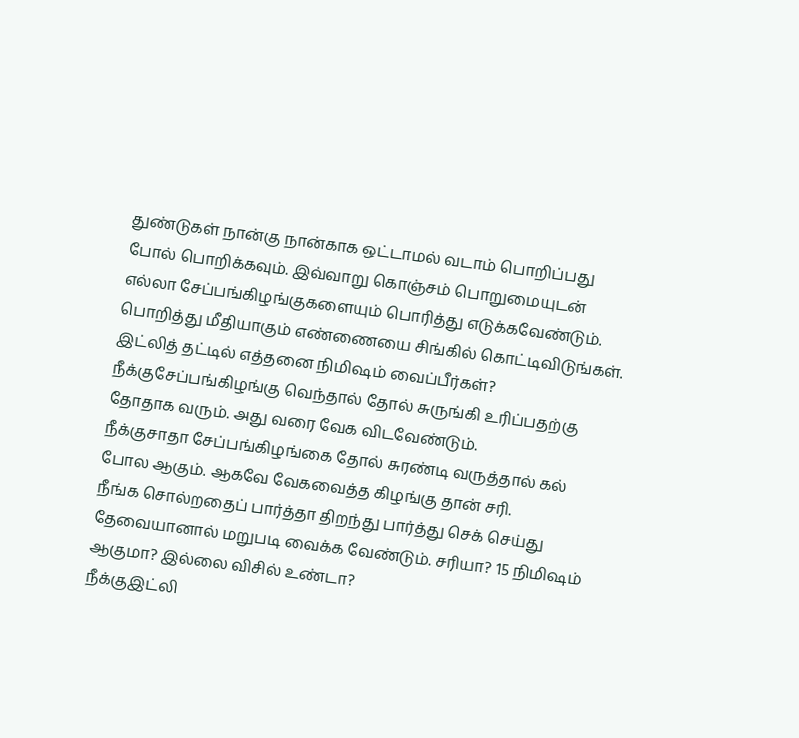துண்டுகள் நான்கு நான்காக ஒட்டாமல் வடாம் பொறிப்பது போல் பொறிக்கவும். இவ்வாறு கொஞ்சம் பொறுமையுடன் எல்லா சேப்பங்கிழங்குகளையும் பொரித்து எடுக்கவேண்டும். பொறித்து மீதியாகும் எண்ணையை சிங்கில் கொட்டிவிடுங்கள்.
இட்லித் தட்டில் எத்தனை நிமிஷம் வைப்பீர்கள்?
நீக்குசேப்பங்கிழங்கு வெந்தால் தோல் சுருங்கி உரிப்பதற்கு தோதாக வரும். அது வரை வேக விடவேண்டும்.
நீக்குசாதா சேப்பங்கிழங்கை தோல் சுரண்டி வருத்தால் கல் போல ஆகும். ஆகவே வேகவைத்த கிழங்கு தான் சரி.
நீங்க சொல்றதைப் பார்த்தா திறந்து பார்த்து செக் செய்து தேவையானால் மறுபடி வைக்க வேண்டும். சரியா? 15 நிமிஷம் ஆகுமா? இல்லை விசில் உண்டா?
நீக்குஇட்லி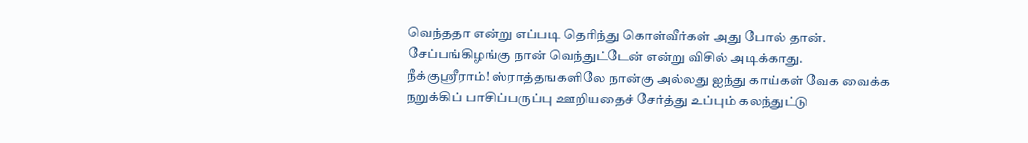வெந்ததா என்று எப்படி தெரிந்து கொள்வீர்கள் அது போல் தான். சேப்பங்கிழங்கு நான் வெந்துட்டேன் என்று விசில் அடிக்காது.
நீக்குஸ்ரீராம்! ஸ்ராத்தஙகளிலே நான்கு அல்லது ஐந்து காய்கள் வேக வைக்க நறுக்கிப் பாசிப்பருப்பு ஊறியதைச் சேர்த்து உப்பும் கலந்துட்டு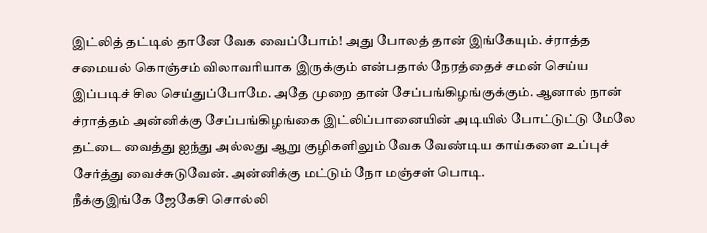இட்லித் தட்டில் தானே வேக வைப்போம்! அது போலத் தான் இங்கேயும். ச்ராத்த சமையல் கொஞ்சம் விலாவரியாக இருக்கும் என்பதால் நேரத்தைச் சமன் செய்ய இப்படிச் சில செய்துப்போமே. அதே முறை தான் சேப்பங்கிழங்குக்கும். ஆனால் நான் ச்ராத்தம் அன்னிக்கு சேப்பங்கிழங்கை இட்லிப்பானையின் அடியில் போட்டுட்டு மேலே தட்டை வைத்து ஐந்து அல்லது ஆறு குழிகளிலும் வேக வேண்டிய காய்களை உப்புச் சேர்த்து வைச்சுடுவேன். அன்னிக்கு மட்டும் நோ மஞ்சள் பொடி.
நீக்குஇங்கே ஜேகேசி சொல்லி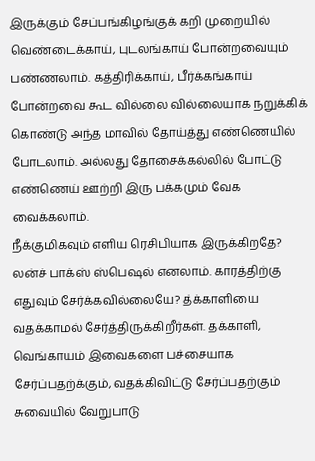இருக்கும் சேப்பங்கிழங்குக் கறி முறையில் வெண்டைக்காய், புடலங்காய் போன்றவையும் பண்ணலாம். கத்திரிக்காய், பீர்க்கங்காய் போன்றவை கூட வில்லை வில்லையாக நறுக்கிக் கொண்டு அந்த மாவில் தோய்த்து எண்ணெயில் போடலாம். அல்லது தோசைக்கல்லில் போட்டு எண்ணெய் ஊற்றி இரு பக்கமும் வேக வைக்கலாம்.
நீக்குமிகவும் எளிய ரெசிபியாக இருக்கிறதே? லன்ச் பாக்ஸ் ஸ்பெஷல் எனலாம். காரத்திற்கு எதுவும் சேர்க்கவில்லையே? த்க்காளியை வதக்காமல் சேர்த்திருக்கிறீர்கள். தக்காளி, வெங்காயம் இவைகளை பச்சையாக சேர்ப்பதற்க்கும், வதக்கிவிட்டு சேர்ப்பதற்கும் சுவையில் வேறுபாடு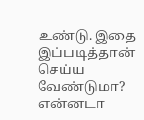உண்டு. இதை இப்படித்தான் செய்ய வேண்டுமா? என்னடா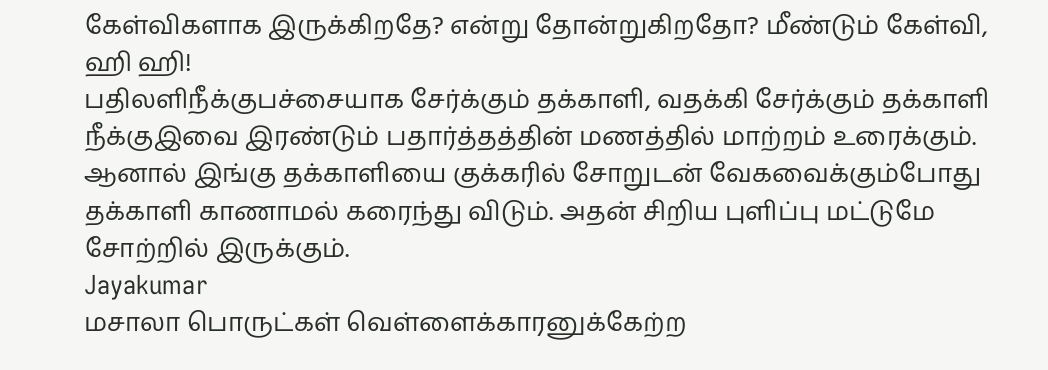கேள்விகளாக இருக்கிறதே? என்று தோன்றுகிறதோ? மீண்டும் கேள்வி, ஹி ஹி!
பதிலளிநீக்குபச்சையாக சேர்க்கும் தக்காளி, வதக்கி சேர்க்கும் தக்காளி
நீக்குஇவை இரண்டும் பதார்த்தத்தின் மணத்தில் மாற்றம் உரைக்கும். ஆனால் இங்கு தக்காளியை குக்கரில் சோறுடன் வேகவைக்கும்போது தக்காளி காணாமல் கரைந்து விடும். அதன் சிறிய புளிப்பு மட்டுமே சோற்றில் இருக்கும்.
Jayakumar
மசாலா பொருட்கள் வெள்ளைக்காரனுக்கேற்ற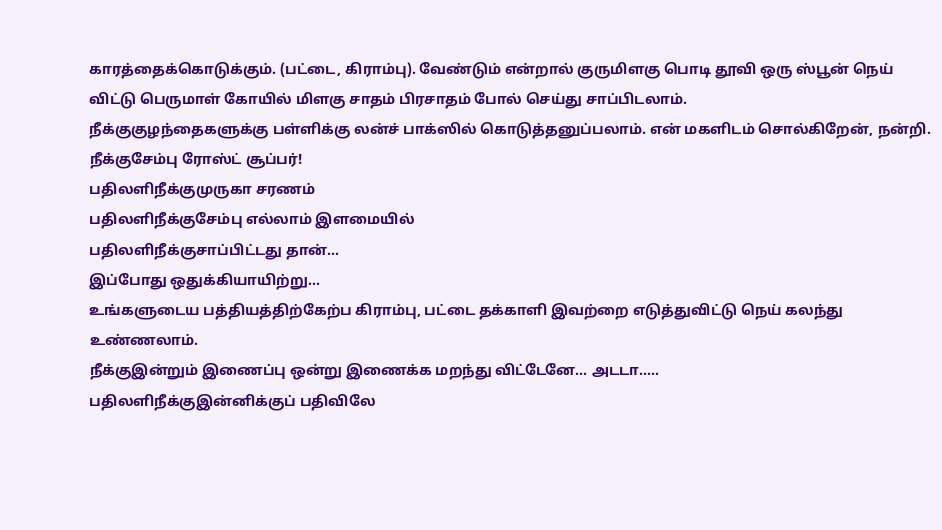காரத்தைக்கொடுக்கும். (பட்டை, கிராம்பு). வேண்டும் என்றால் குருமிளகு பொடி தூவி ஒரு ஸ்பூன் நெய் விட்டு பெருமாள் கோயில் மிளகு சாதம் பிரசாதம் போல் செய்து சாப்பிடலாம்.
நீக்குகுழந்தைகளுக்கு பள்ளிக்கு லன்ச் பாக்ஸில் கொடுத்தனுப்பலாம். என் மகளிடம் சொல்கிறேன், நன்றி.
நீக்குசேம்பு ரோஸ்ட் சூப்பர்!
பதிலளிநீக்குமுருகா சரணம்
பதிலளிநீக்குசேம்பு எல்லாம் இளமையில்
பதிலளிநீக்குசாப்பிட்டது தான்...
இப்போது ஒதுக்கியாயிற்று...
உங்களுடைய பத்தியத்திற்கேற்ப கிராம்பு, பட்டை தக்காளி இவற்றை எடுத்துவிட்டு நெய் கலந்து உண்ணலாம்.
நீக்குஇன்றும் இணைப்பு ஒன்று இணைக்க மறந்து விட்டேனே... அடடா.....
பதிலளிநீக்குஇன்னிக்குப் பதிவிலே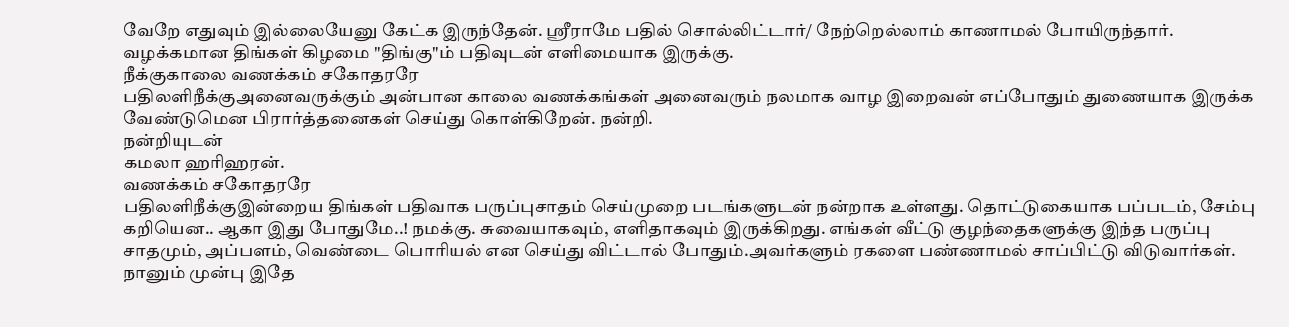வேறே எதுவும் இல்லையேனு கேட்க இருந்தேன். ஸ்ரீராமே பதில் சொல்லிட்டார்/ நேற்றெல்லாம் காணாமல் போயிருந்தார். வழக்கமான திங்கள் கிழமை "திங்கு"ம் பதிவுடன் எளிமையாக இருக்கு.
நீக்குகாலை வணக்கம் சகோதரரே
பதிலளிநீக்குஅனைவருக்கும் அன்பான காலை வணக்கங்கள் அனைவரும் நலமாக வாழ இறைவன் எப்போதும் துணையாக இருக்க வேண்டுமென பிரார்த்தனைகள் செய்து கொள்கிறேன். நன்றி.
நன்றியுடன்
கமலா ஹரிஹரன்.
வணக்கம் சகோதரரே
பதிலளிநீக்குஇன்றைய திங்கள் பதிவாக பருப்புசாதம் செய்முறை படங்களுடன் நன்றாக உள்ளது. தொட்டுகையாக பப்படம், சேம்பு கறியென.. ஆகா இது போதுமே..! நமக்கு. சுவையாகவும், எளிதாகவும் இருக்கிறது. எங்கள் வீட்டு குழந்தைகளுக்கு இந்த பருப்பு சாதமும், அப்பளம், வெண்டை பொரியல் என செய்து விட்டால் போதும்.அவர்களும் ரகளை பண்ணாமல் சாப்பிட்டு விடுவார்கள்.
நானும் முன்பு இதே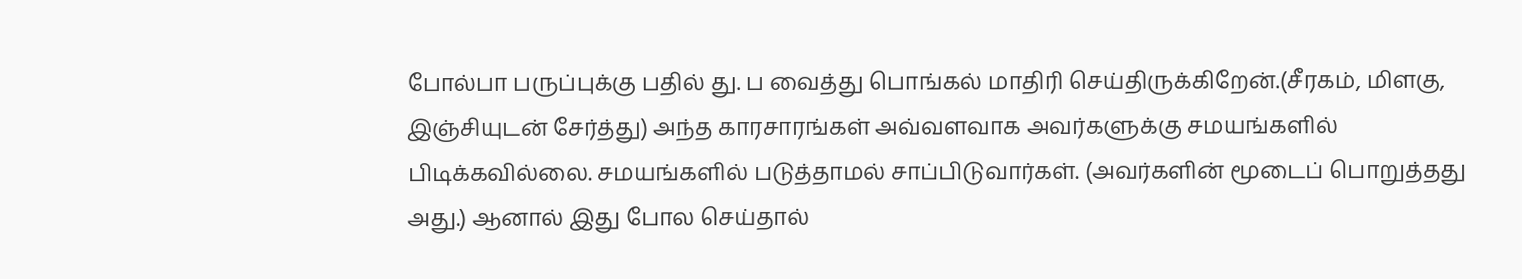போல்பா பருப்புக்கு பதில் து. ப வைத்து பொங்கல் மாதிரி செய்திருக்கிறேன்.(சீரகம், மிளகு, இஞ்சியுடன் சேர்த்து) அந்த காரசாரங்கள் அவ்வளவாக அவர்களுக்கு சமயங்களில் பிடிக்கவில்லை. சமயங்களில் படுத்தாமல் சாப்பிடுவார்கள். (அவர்களின் மூடைப் பொறுத்தது அது.) ஆனால் இது போல செய்தால்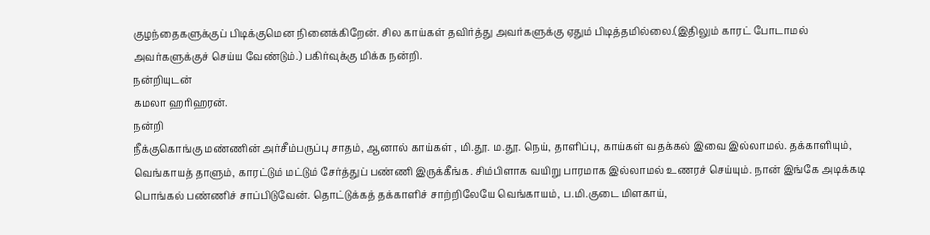குழந்தைகளுக்குப் பிடிக்குமென நினைக்கிறேன். சில காய்கள் தவிர்த்து அவர்களுக்கு ஏதும் பிடித்தமில்லை.(இதிலும் காரட் போடாமல் அவர்களுக்குச் செய்ய வேண்டும்.) பகிர்வுக்கு மிக்க நன்றி.
நன்றியுடன்
கமலா ஹரிஹரன்.
நன்றி
நீக்குகொங்கு மண்ணின் அர்சீம்பருப்பு சாதம், ஆனால் காய்கள் , மி.தூ. ம.தூ. நெய், தாளிப்பு, காய்கள் வதக்கல் இவை இல்லாமல். தக்காளியும், வெங்காயத் தாளும், காரட்டும் மட்டும் சேர்த்துப் பண்ணி இருக்கீங்க. சிம்பிளாக வயிறு பாரமாக இல்லாமல் உணரச் செய்யும். நான் இங்கே அடிக்கடி பொங்கல் பண்ணிச் சாப்பிடுவேன். தொட்டுக்கத் தக்காளிச் சாற்றிலேயே வெங்காயம், ப.மி.குடை மிளகாய்,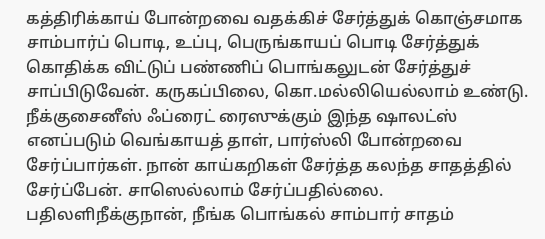கத்திரிக்காய் போன்றவை வதக்கிச் சேர்த்துக் கொஞ்சமாக சாம்பார்ப் பொடி, உப்பு, பெருங்காயப் பொடி சேர்த்துக் கொதிக்க விட்டுப் பண்ணிப் பொங்கலுடன் சேர்த்துச் சாப்பிடுவேன். கருகப்பிலை, கொ.மல்லியெல்லாம் உண்டு.
நீக்குசைனீஸ் ஃப்ரைட் ரைஸுக்கும் இந்த ஷாலட்ஸ் எனப்படும் வெங்காயத் தாள், பார்ஸ்லி போன்றவை சேர்ப்பார்கள். நான் காய்கறிகள் சேர்த்த கலந்த சாதத்தில் சேர்ப்பேன். சாஸெல்லாம் சேர்ப்பதில்லை.
பதிலளிநீக்குநான், நீங்க பொங்கல் சாம்பார் சாதம்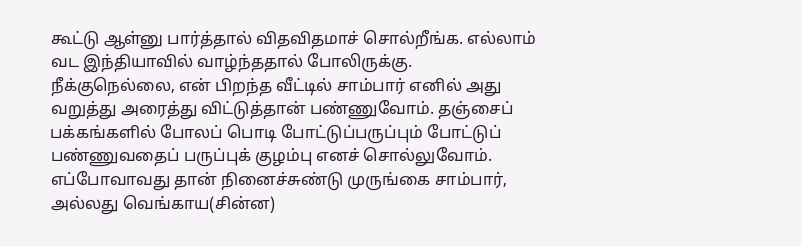கூட்டு ஆள்னு பார்த்தால் விதவிதமாச் சொல்றீங்க. எல்லாம் வட இந்தியாவில் வாழ்ந்ததால் போலிருக்கு.
நீக்குநெல்லை, என் பிறந்த வீட்டில் சாம்பார் எனில் அது வறுத்து அரைத்து விட்டுத்தான் பண்ணுவோம். தஞ்சைப் பக்கங்களில் போலப் பொடி போட்டுப்பருப்பும் போட்டுப் பண்ணுவதைப் பருப்புக் குழம்பு எனச் சொல்லுவோம். எப்போவாவது தான் நினைச்சுண்டு முருங்கை சாம்பார், அல்லது வெங்காய(சின்ன)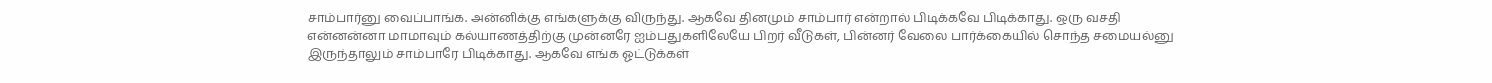சாம்பார்னு வைப்பாங்க. அன்னிக்கு எங்களுக்கு விருந்து. ஆகவே தினமும் சாம்பார் என்றால் பிடிக்கவே பிடிக்காது. ஒரு வசதி என்னன்னா மாமாவும் கல்யாணத்திற்கு முன்னரே ஐம்பதுகளிலேயே பிறர் வீடுகள், பின்னர் வேலை பார்க்கையில் சொந்த சமையல்னு இருந்தாலும் சாம்பாரே பிடிக்காது. ஆகவே எங்க ஓட்டுக்கள்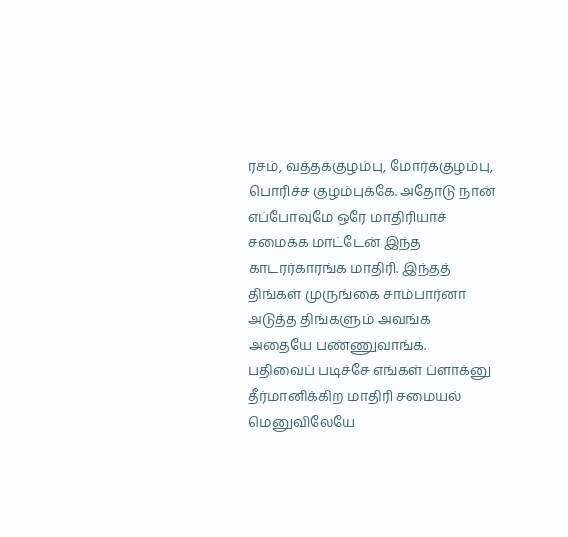ரசம், வத்தக்குழம்பு, மோர்க்குழம்பு, பொரிச்ச குழம்புக்கே. அதோடு நான் எப்போவுமே ஒரே மாதிரியாச் சமைக்க மாட்டேன் இந்த காடரர்காரங்க மாதிரி. இந்தத் திங்கள் முருங்கை சாம்பார்னா அடுத்த திங்களும் அவங்க அதையே பண்ணுவாங்க. பதிவைப் படிச்சே எங்கள் ப்ளாக்னு தீர்மானிக்கிற மாதிரி சமையல் மெனுவிலேயே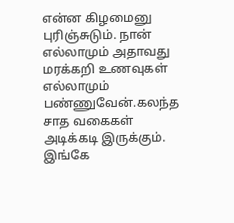என்ன கிழமைனு புரிஞ்சுடும். நான் எல்லாமும் அதாவது மரக்கறி உணவுகள் எல்லாமும் பண்ணுவேன்.கலந்த சாத வகைகள் அடிக்கடி இருக்கும். இங்கே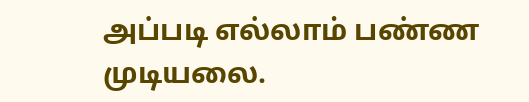அப்படி எல்லாம் பண்ண முடியலை.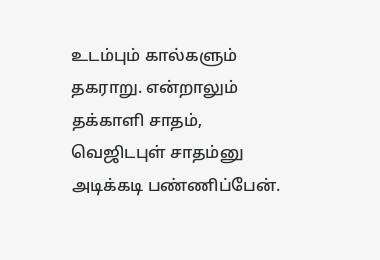உடம்பும் கால்களும் தகராறு. என்றாலும் தக்காளி சாதம், வெஜிடபுள் சாதம்னு அடிக்கடி பண்ணிப்பேன்.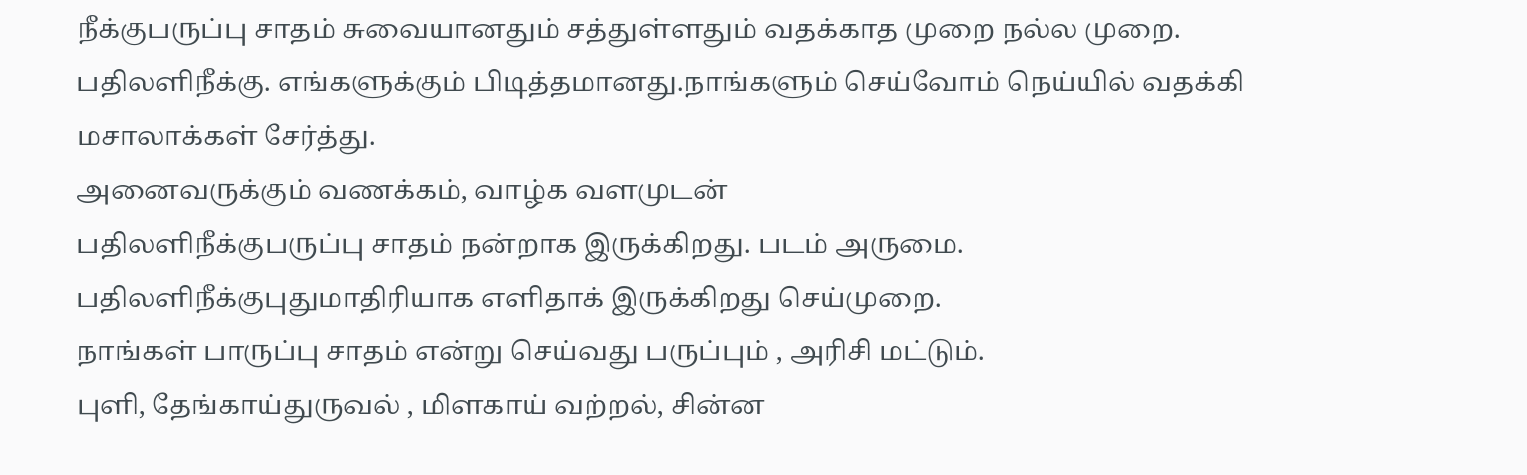நீக்குபருப்பு சாதம் சுவையானதும் சத்துள்ளதும் வதக்காத முறை நல்ல முறை.
பதிலளிநீக்கு. எங்களுக்கும் பிடித்தமானது.நாங்களும் செய்வோம் நெய்யில் வதக்கி மசாலாக்கள் சேர்த்து.
அனைவருக்கும் வணக்கம், வாழ்க வளமுடன்
பதிலளிநீக்குபருப்பு சாதம் நன்றாக இருக்கிறது. படம் அருமை.
பதிலளிநீக்குபுதுமாதிரியாக எளிதாக் இருக்கிறது செய்முறை.
நாங்கள் பாருப்பு சாதம் என்று செய்வது பருப்பும் , அரிசி மட்டும்.
புளி, தேங்காய்துருவல் , மிளகாய் வற்றல், சின்ன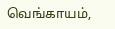வெங்காயம்,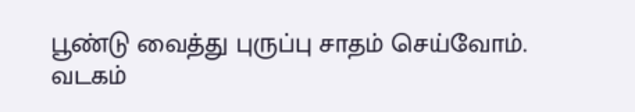பூண்டு வைத்து புருப்பு சாதம் செய்வோம். வடகம்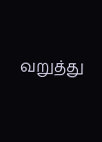வறுத்து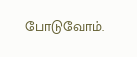போடுவோம்.